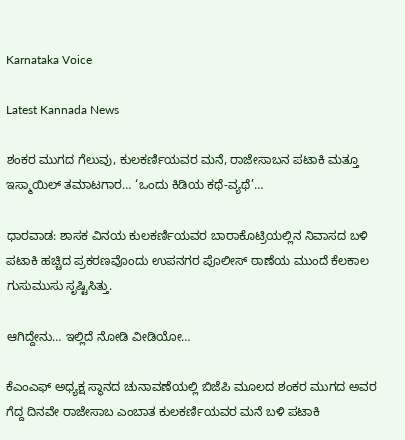Karnataka Voice

Latest Kannada News

ಶಂಕರ ಮುಗದ ಗೆಲುವು, ಕುಲಕರ್ಣಿಯವರ ಮನೆ, ರಾಜೇಸಾಬನ ಪಟಾಕಿ ಮತ್ತೂ ಇಸ್ಮಾಯಿಲ್ ತಮಾಟಗಾರ… ‘ಒಂದು ಕಿಡಿಯ ಕಥೆ-ವ್ಯಥೆ’…

ಧಾರವಾಡ: ಶಾಸಕ ವಿನಯ ಕುಲಕರ್ಣಿಯವರ ಬಾರಾಕೊಟ್ರಿಯಲ್ಲಿನ ನಿವಾಸದ ಬಳಿ ಪಟಾಕಿ ಹಚ್ಚಿದ ಪ್ರಕರಣವೊಂದು ಉಪನಗರ ಪೊಲೀಸ್ ಠಾಣೆಯ ಮುಂದೆ ಕೆಲಕಾಲ ಗುಸುಮುಸು ಸೃಷ್ಟಿಸಿತ್ತು.

ಆಗಿದ್ದೇನು… ಇಲ್ಲಿದೆ ನೋಡಿ ವೀಡಿಯೋ…

ಕೆಎಂಎಫ್ ಅಧ್ಯಕ್ಷ ಸ್ಥಾನದ ಚುನಾವಣೆಯಲ್ಲಿ ಬಿಜೆಪಿ ಮೂಲದ ಶಂಕರ ಮುಗದ ಅವರ ಗೆದ್ದ ದಿನವೇ ರಾಜೇಸಾಬ ಎಂಬಾತ ಕುಲಕರ್ಣಿಯವರ ಮನೆ ಬಳಿ ಪಟಾಕಿ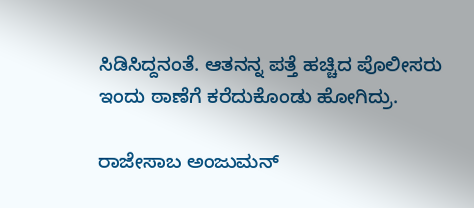ಸಿಡಿಸಿದ್ದನಂತೆ. ಆತನನ್ನ ಪತ್ತೆ ಹಚ್ಚಿದ ಪೊಲೀಸರು ಇಂದು ಠಾಣೆಗೆ ಕರೆದುಕೊಂಡು ಹೋಗಿದ್ರು.

ರಾಜೇಸಾಬ ಅಂಜುಮನ್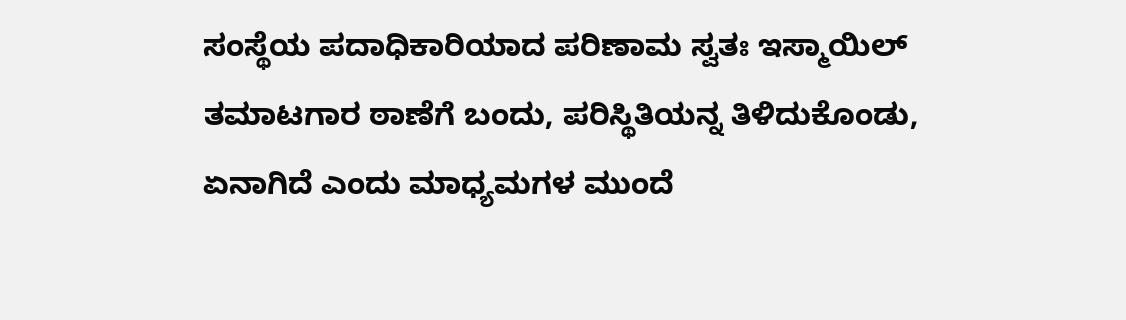ಸಂಸ್ಥೆಯ ಪದಾಧಿಕಾರಿಯಾದ ಪರಿಣಾಮ ಸ್ವತಃ ಇಸ್ಮಾಯಿಲ್ ತಮಾಟಗಾರ ಠಾಣೆಗೆ ಬಂದು, ಪರಿಸ್ಥಿತಿಯನ್ನ ತಿಳಿದುಕೊಂಡು, ಏನಾಗಿದೆ ಎಂದು ಮಾಧ್ಯಮಗಳ ಮುಂದೆ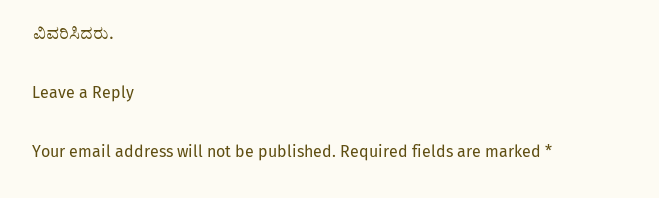ವಿವರಿಸಿದರು.

Leave a Reply

Your email address will not be published. Required fields are marked *